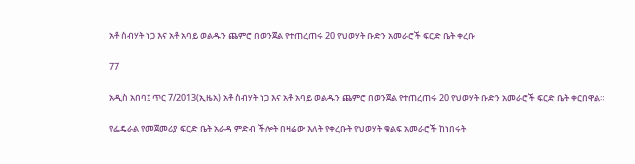አቶ ስብሃት ነጋ እና አቶ አባይ ወልዱን ጨምሮ በወንጀል የተጠረጠሩ 20 የህወሃት ቡድን አመራሮች ፍርድ ቤት ቀረቡ

77

አዲስ አበባ፤ ጥር 7/2013(ኢዜአ) አቶ ስብሃት ነጋ እና አቶ አባይ ወልዱን ጨምሮ በወንጀል የተጠረጠሩ 20 የህወሃት ቡድን አመራሮች ፍርድ ቤት ቀርበዋል።

የፌዴራል የመጀመሪያ ፍርድ ቤት አራዳ ምድብ ችሎት በዛሬው እለት የቀረቡት የህወሃት ቁልፍ አመራሮች ከነበሩት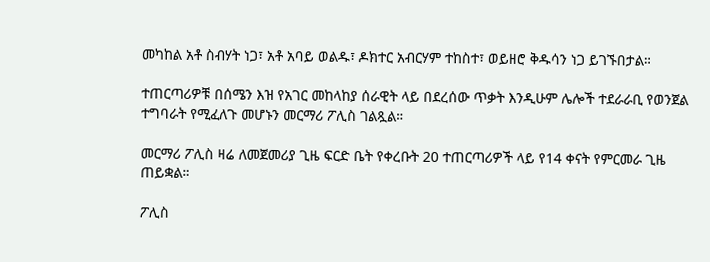መካከል አቶ ስብሃት ነጋ፣ አቶ አባይ ወልዱ፣ ዶክተር አብርሃም ተከስተ፣ ወይዘሮ ቅዱሳን ነጋ ይገኙበታል።

ተጠርጣሪዎቹ በሰሜን እዝ የአገር መከላከያ ሰራዊት ላይ በደረሰው ጥቃት እንዲሁም ሌሎች ተደራራቢ የወንጀል ተግባራት የሚፈለጉ መሆኑን መርማሪ ፖሊስ ገልጿል።

መርማሪ ፖሊስ ዛሬ ለመጀመሪያ ጊዜ ፍርድ ቤት የቀረቡት 20 ተጠርጣሪዎች ላይ የ14 ቀናት የምርመራ ጊዜ ጠይቋል።

ፖሊስ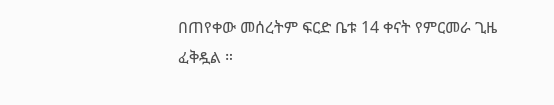በጠየቀው መሰረትም ፍርድ ቤቱ 14 ቀናት የምርመራ ጊዜ ፈቅዷል ።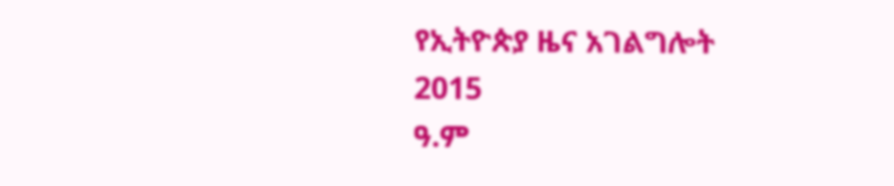የኢትዮጵያ ዜና አገልግሎት
2015
ዓ.ም